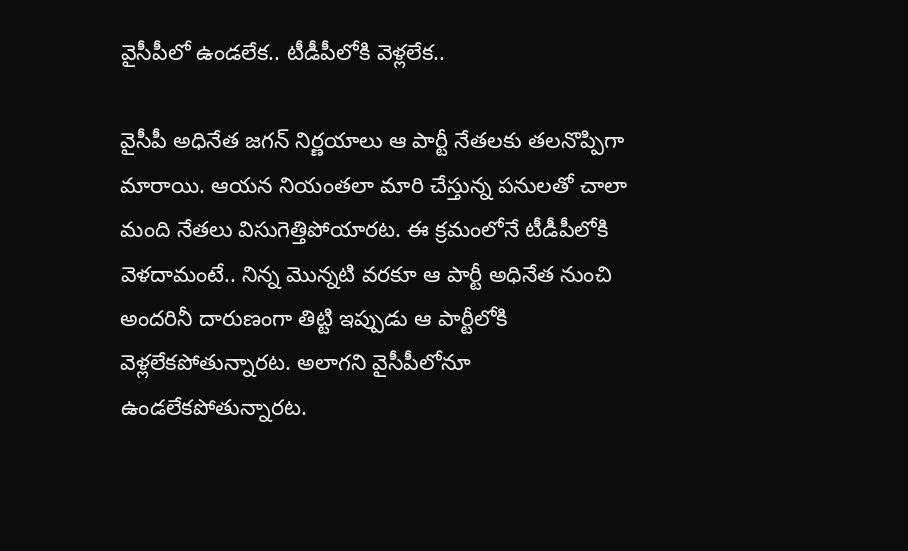వైసీపీలో ఉండలేక.. టీడీపీలోకి వెళ్లలేక..

వైసీపీ అధినేత జగన్ నిర్ణయాలు ఆ పార్టీ నేతలకు తలనొప్పిగా మారాయి. ఆయన నియంతలా మారి చేస్తున్న పనులతో చాలా మంది నేతలు విసుగెత్తిపోయారట. ఈ క్రమంలోనే టీడీపీలోకి వెళదామంటే.. నిన్న మొన్నటి వరకూ ఆ పార్టీ అధినేత నుంచి అందరినీ దారుణంగా తిట్టి ఇప్పుడు ఆ పార్టీలోకి వెళ్లలేకపోతున్నారట. అలాగని వైసీపీలోనూ ఉండలేకపోతున్నారట.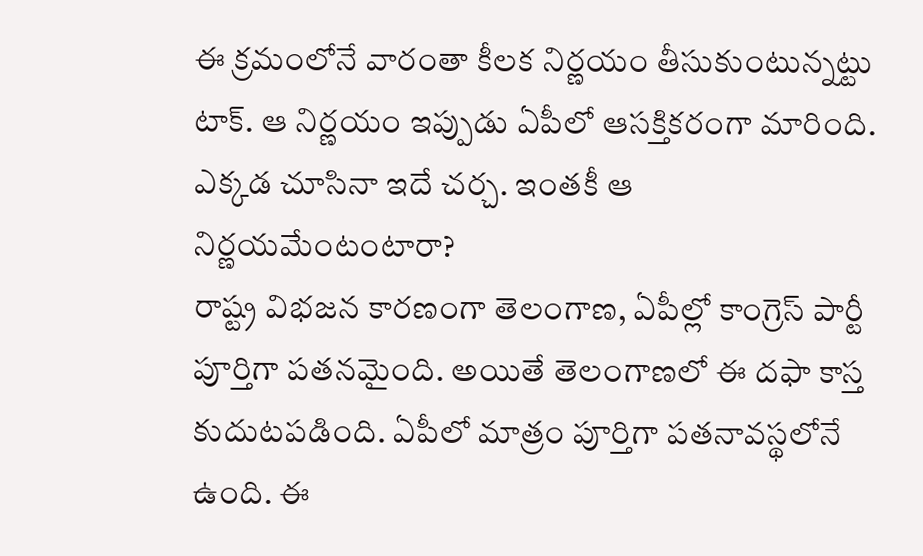ఈ క్రమంలోనే వారంతా కీలక నిర్ణయం తీసుకుంటున్నట్టు టాక్. ఆ నిర్ణయం ఇప్పుడు ఏపీలో ఆసక్తికరంగా మారింది. ఎక్కడ చూసినా ఇదే చర్చ. ఇంతకీ ఆ నిర్ణయమేంటంటారా?
రాష్ట్ర విభజన కారణంగా తెలంగాణ, ఏపీల్లో కాంగ్రెస్ పార్టీ పూర్తిగా పతనమైంది. అయితే తెలంగాణలో ఈ దఫా కాస్త కుదుటపడింది. ఏపీలో మాత్రం పూర్తిగా పతనావస్థలోనే ఉంది. ఈ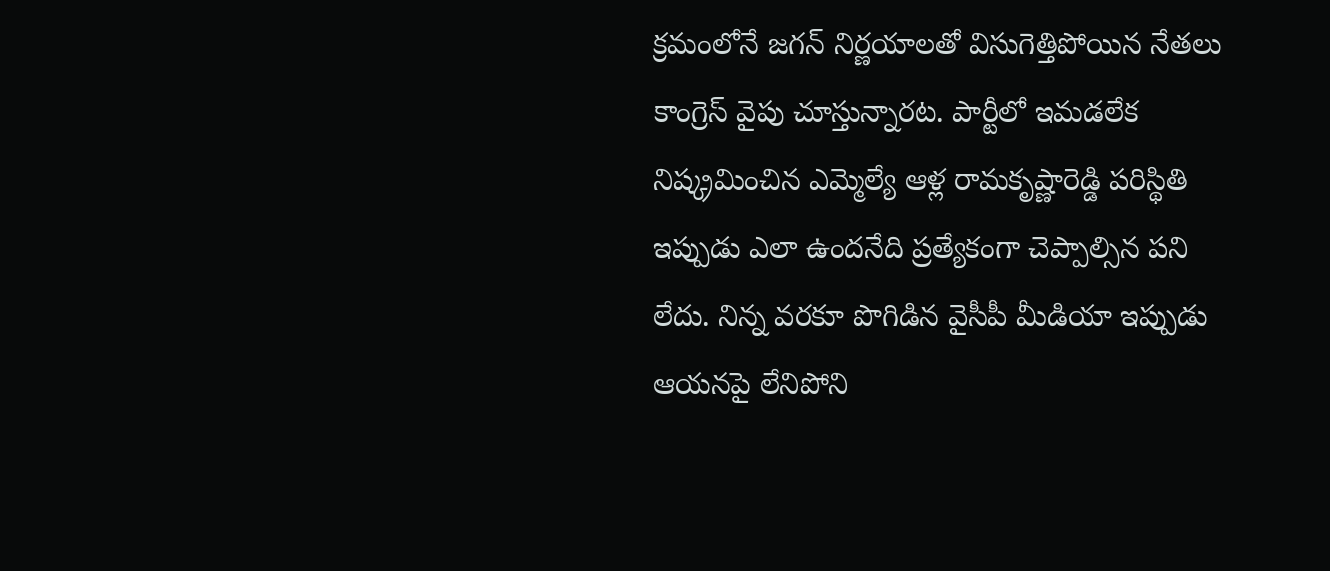క్రమంలోనే జగన్ నిర్ణయాలతో విసుగెత్తిపోయిన నేతలు కాంగ్రెస్ వైపు చూస్తున్నారట. పార్టీలో ఇమడలేక నిష్క్రమించిన ఎమ్మెల్యే ఆళ్ల రామకృష్ణారెడ్డి పరిస్థితి ఇప్పుడు ఎలా ఉందనేది ప్రత్యేకంగా చెప్పాల్సిన పని లేదు. నిన్న వరకూ పొగిడిన వైసీపీ మీడియా ఇప్పుడు ఆయనపై లేనిపోని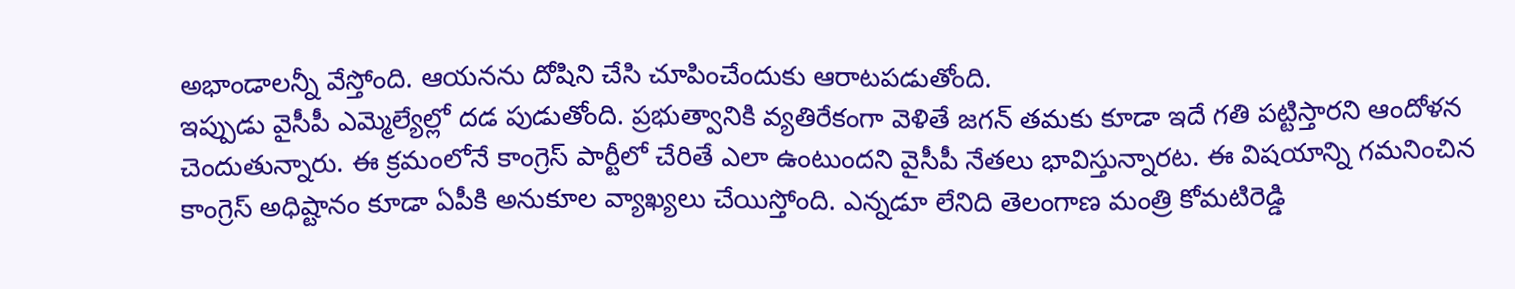అభాండాలన్నీ వేస్తోంది. ఆయనను దోషిని చేసి చూపించేందుకు ఆరాటపడుతోంది.
ఇప్పుడు వైసీపీ ఎమ్మెల్యేల్లో దడ పుడుతోంది. ప్రభుత్వానికి వ్యతిరేకంగా వెళితే జగన్ తమకు కూడా ఇదే గతి పట్టిస్తారని ఆందోళన చెందుతున్నారు. ఈ క్రమంలోనే కాంగ్రెస్ పార్టీలో చేరితే ఎలా ఉంటుందని వైసీపీ నేతలు భావిస్తున్నారట. ఈ విషయాన్ని గమనించిన కాంగ్రెస్ అధిష్టానం కూడా ఏపీకి అనుకూల వ్యాఖ్యలు చేయిస్తోంది. ఎన్నడూ లేనిది తెలంగాణ మంత్రి కోమటిరెడ్డి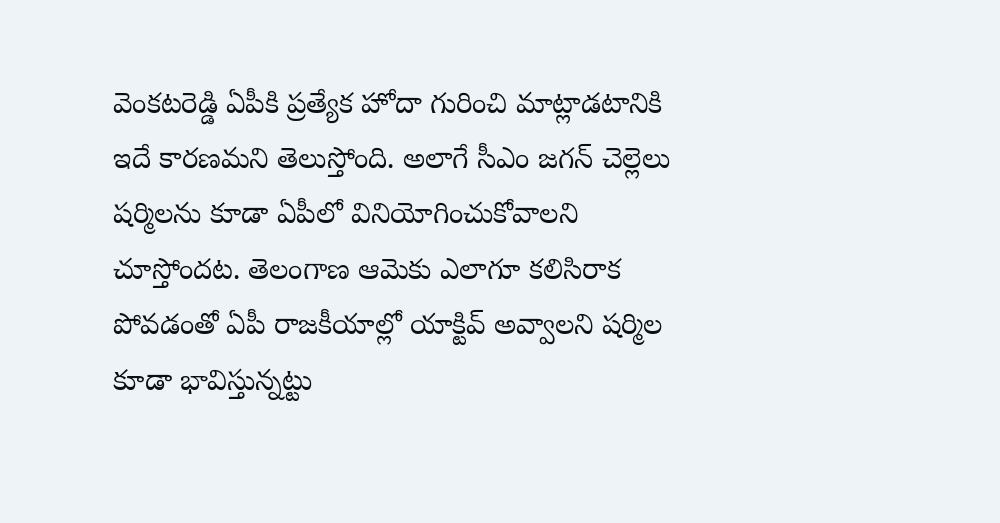వెంకటరెడ్డి ఏపీకి ప్రత్యేక హోదా గురించి మాట్లాడటానికి ఇదే కారణమని తెలుస్తోంది. అలాగే సీఎం జగన్ చెల్లెలు షర్మిలను కూడా ఏపీలో వినియోగించుకోవాలని చూస్తోందట. తెలంగాణ ఆమెకు ఎలాగూ కలిసిరాక పోవడంతో ఏపీ రాజకీయాల్లో యాక్టివ్ అవ్వాలని షర్మిల కూడా భావిస్తున్నట్టు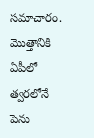సమాచారం. మొత్తానికి ఏపీలో త్వరలోనే పెను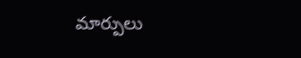మార్పులు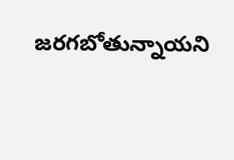జరగబోతున్నాయని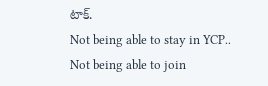టాక్.
Not being able to stay in YCP.. Not being able to join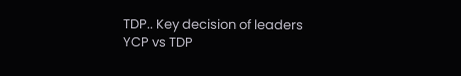TDP.. Key decision of leaders
YCP vs TDP